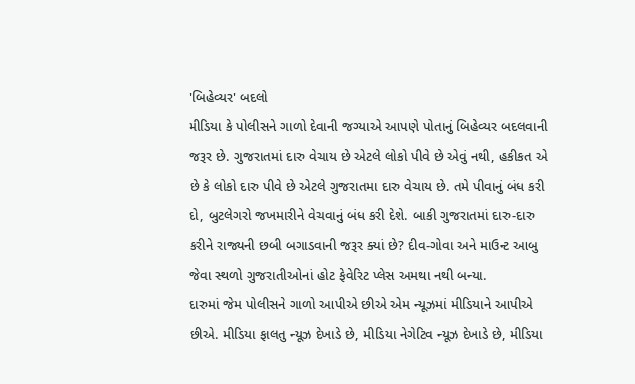'બિહેવ્યર' બદલો
મીડિયા કે પોલીસને ગાળો દેવાની જગ્યાએ આપણે પોતાનું બિહેવ્યર બદલવાની જરૂર છે. ગુજરાતમાં દારુ વેચાય છે એટલે લોકો પીવે છે એવું નથી, હકીકત એ છે કે લોકો દારુ પીવે છે એટલે ગુજરાતમા દારુ વેચાય છે. તમે પીવાનું બંધ કરી દો, બુટલેગરો જખમારીને વેચવાનું બંધ કરી દેશે. બાકી ગુજરાતમાં દારુ-દારુ કરીને રાજ્યની છબી બગાડવાની જરૂર ક્યાં છે? દીવ-ગોવા અને માઉન્ટ આબુ જેવા સ્થળો ગુજરાતીઓનાં હોટ ફેવેરિટ પ્લેસ અમથા નથી બન્યા.
દારુમાં જેમ પોલીસને ગાળો આપીએ છીએ એમ ન્યૂઝમાં મીડિયાને આપીએ છીએ. મીડિયા ફાલતુ ન્યૂઝ દેખાડે છે, મીડિયા નેગેટિવ ન્યૂઝ દેખાડે છે, મીડિયા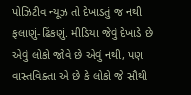પોઝિટીવ ન્યૂઝ તો દેખાડતું જ નથી ફલાણું-ઢિંકણું. મીડિયા જેવું દેખાડે છે એવું લોકો જોવે છે એવું નથી, પણ વાસ્તવિક્તા એ છે કે લોકો જે સૌથી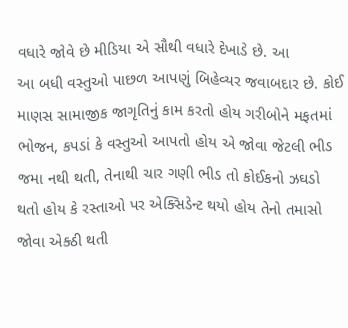વધારે જોવે છે મીડિયા એ સૌથી વધારે દેખાડે છે. આ
આ બધી વસ્તુઓ પાછળ આપણું બિહેવ્યર જવાબદાર છે. કોઈ માણસ સામાજીક જાગૃતિનું કામ કરતો હોય ગરીબોને મફતમાં ભોજન, કપડાં કે વસ્તુઓ આપતો હોય એ જોવા જેટલી ભીડ જમા નથી થતી, તેનાથી ચાર ગણી ભીડ તો કોઈકનો ઝઘડો થતો હોય કે રસ્તાઓ પર એક્સિડેન્ટ થયો હોય તેનો તમાસો જોવા એક્ઠી થતી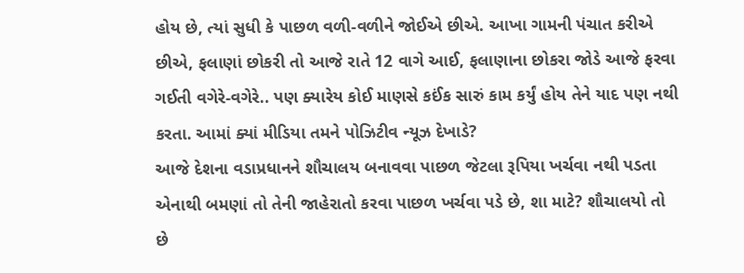હોય છે, ત્યાં સુધી કે પાછળ વળી-વળીને જોઈએ છીએ. આખા ગામની પંચાત કરીએ છીએ, ફલાણાં છોકરી તો આજે રાતે 12 વાગે આઈ, ફલાણાના છોકરા જોડે આજે ફરવા ગઈતી વગેરે-વગેરે.. પણ ક્યારેય કોઈ માણસે કઈંક સારું કામ કર્યું હોય તેને યાદ પણ નથી કરતા. આમાં ક્યાં મીડિયા તમને પોઝિટીવ ન્યૂઝ દેખાડે?
આજે દેશના વડાપ્રધાનને શૌચાલય બનાવવા પાછળ જેટલા રૂપિયા ખર્ચવા નથી પડતા એનાથી બમણાં તો તેની જાહેરાતો કરવા પાછળ ખર્ચવા પડે છે, શા માટે? શૌચાલયો તો છે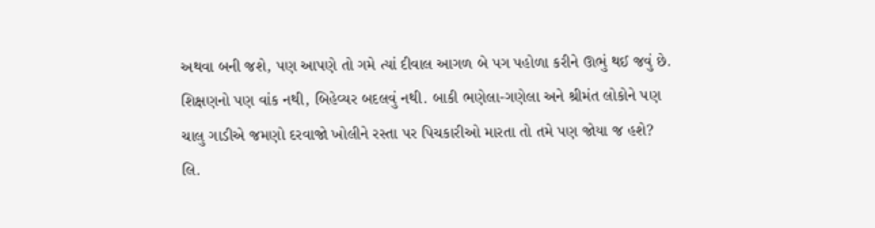અથવા બની જશે, પણ આપણે તો ગમે ત્યાં દીવાલ આગળ બે પગ પહોળા કરીને ઊભું થઈ જવું છે. શિક્ષણનો પણ વાંક નથી, બિહેવ્યર બદલવું નથી. બાકી ભણેલા-ગણેલા અને શ્રીમંત લોકોને પણ ચાલુ ગાડીએ જમણો દરવાજો ખોલીને રસ્તા પર પિચકારીઓ મારતા તો તમે પણ જોયા જ હશે?
લિ.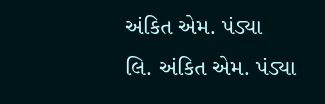અંકિત એમ. પંડ્યા
લિ. અંકિત એમ. પંડ્યા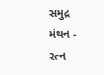સમુદ્ર મંથન - રત્ન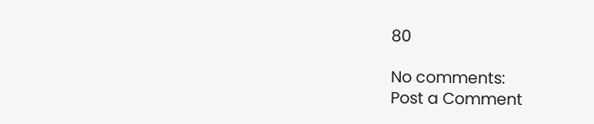80

No comments:
Post a Comment